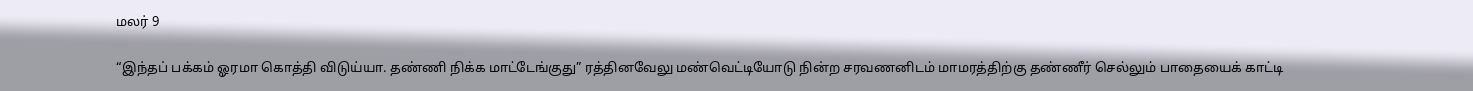மலர் 9

“இந்தப் பக்கம் ஓரமா கொத்தி விடுய்யா. தண்ணி நிக்க மாட்டேங்குது” ரத்தினவேலு மண்வெட்டியோடு நின்ற சரவணனிடம் மாமரத்திற்கு தண்ணீர் செல்லும் பாதையைக் காட்டி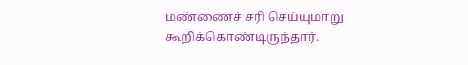மண்ணைச் சரி செய்யுமாறு கூறிக்கொண்டிருந்தார்.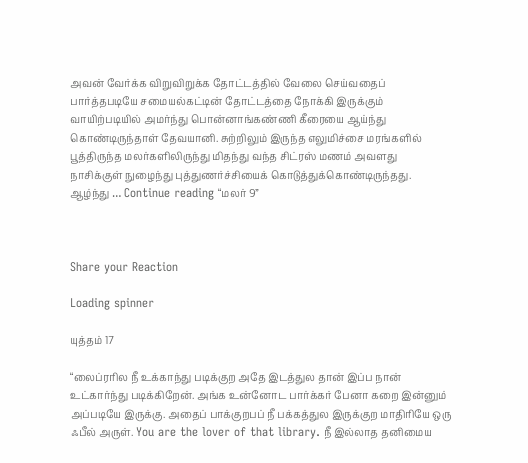அவன் வேர்க்க விறுவிறுக்க தோட்டத்தில் வேலை செய்வதைப் பார்த்தபடியே சமையல்கட்டின் தோட்டத்தை நோக்கி இருக்கும் வாயிற்படியில் அமர்ந்து பொன்னாங்கண்ணி கீரையை ஆய்ந்து கொண்டிருந்தாள் தேவயானி. சுற்றிலும் இருந்த எலுமிச்சை மரங்களில் பூத்திருந்த மலர்களிலிருந்து மிதந்து வந்த சிட்ரஸ் மணம் அவளது நாசிக்குள் நுழைந்து புத்துணர்ச்சியைக் கொடுத்துக்கொண்டிருந்தது. ஆழ்ந்து … Continue reading “மலர் 9”



Share your Reaction

Loading spinner

யுத்தம் 17

“லைப்ரரில நீ உக்காந்து படிக்குற அதே இடத்துல தான் இப்ப நான் உட்கார்ந்து படிக்கிறேன். அங்க உன்னோட பார்க்கர் பேனா கறை இன்னும் அப்படியே இருக்கு. அதைப் பாக்குறபப் நீ பக்கத்துல இருக்குற மாதிரியே ஒரு ஃபீல் அருள். You are the lover of that library. நீ இல்லாத தனிமைய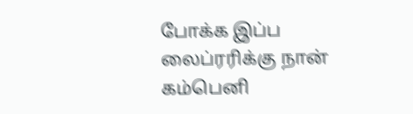போக்க இப்ப லைப்ரரிக்கு நான் கம்பெனி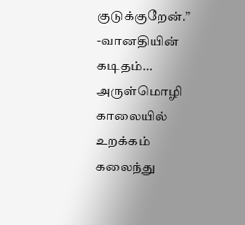குடுக்குறேன்.” -வானதியின் கடிதம்… அருள்மொழி காலையில் உறக்கம் கலைந்து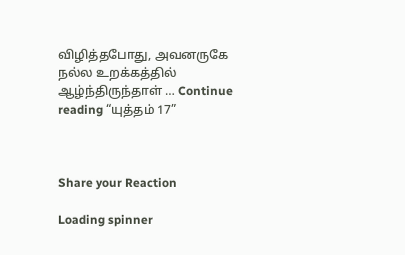விழித்தபோது, அவனருகே நல்ல உறக்கத்தில் ஆழ்ந்திருந்தாள் … Continue reading “யுத்தம் 17”



Share your Reaction

Loading spinner